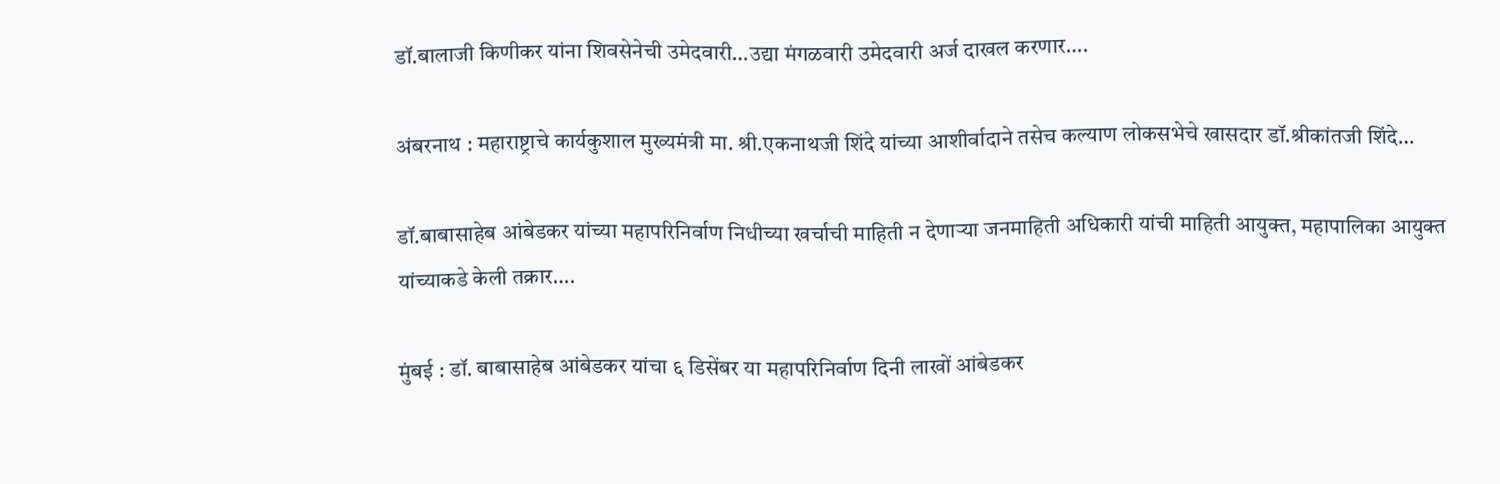डॉ.बालाजी किणीकर यांना शिवसेनेची उमेदवारी…उद्या मंगळवारी उमेदवारी अर्ज दाखल करणार….

अंबरनाथ : महाराष्ट्राचे कार्यकुशाल मुख्यमंत्री मा. श्री.एकनाथजी शिंदे यांच्या आशीर्वादाने तसेच कल्याण लोकसभेचे खासदार डॉ.श्रीकांतजी शिंदे…

डॉ.बाबासाहेब आंबेडकर यांच्या महापरिनिर्वाण निधीच्या खर्चाची माहिती न देणाऱ्या जनमाहिती अधिकारी यांची माहिती आयुक्त, महापालिका आयुक्त यांच्याकडे केली तक्रार….

मुंबई : डॉ. बाबासाहेब आंबेडकर यांचा ६ डिसेंबर या महापरिनिर्वाण दिनी लाखों आंबेडकर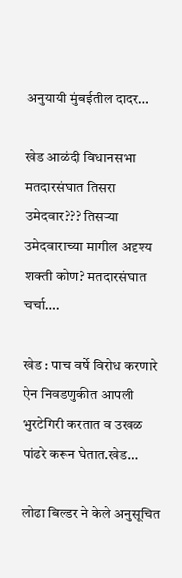अनुयायी मुंबईतील दादर…

खेड आळंदी विधानसभा मतदारसंघात तिसरा उमेदवार??? तिसऱ्या उमेदवाराच्या मागील अदृश्य शक्ती कोण? मतदारसंघात चर्चा….

खेड : पाच वर्षे विरोध करणारे ऐन निवडणुकीत आपली भुरटेगिरी करतात व उखळ पांढरे करून घेतात.खेड…

लोढा बिल्डर ने केले अनुसूचित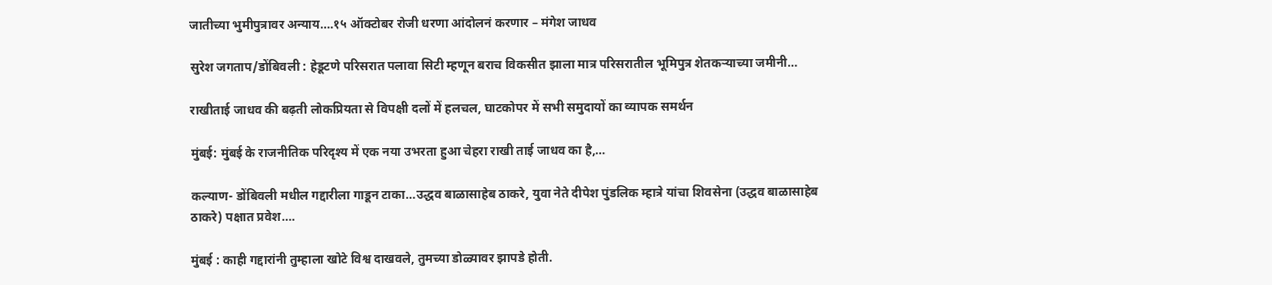जातीच्या भुमीपुत्रावर अन्याय….१५ ऑक्टोबर रोजी धरणा आंदोलनं करणार – मंगेश जाधव

सुरेश जगताप/डोंबिवली : हेडूटणे परिसरात पलावा सिटी म्हणून बराच विकसीत झाला मात्र परिसरातील भूमिपुत्र शेतकऱ्याच्या जमीनी…

राखीताई जाधव की बढ़ती लोकप्रियता से विपक्षी दलों में हलचल, घाटकोपर में सभी समुदायों का व्यापक समर्थन

मुंबई: मुंबई के राजनीतिक परिदृश्य में एक नया उभरता हुआ चेहरा राखी ताई जाधव का है,…

कल्याण- डोंबिवली मधील गद्दारीला गाडून टाका…उद्धव बाळासाहेब ठाकरे, युवा नेते दीपेश पुंडलिक म्हात्रे यांचा शिवसेना (उद्धव बाळासाहेब ठाकरे) पक्षात प्रवेश….

मुंबई : काही गद्दारांनी तुम्हाला खोटे विश्व दाखवले, तुमच्या डोळ्यावर झापडे होती.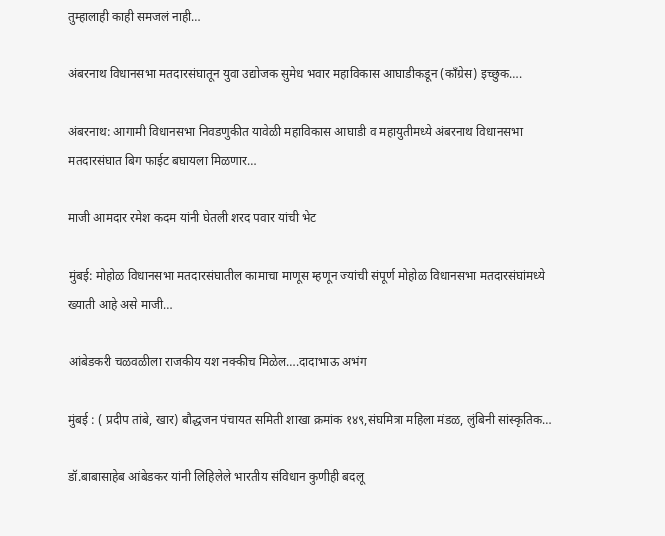तुम्हालाही काही समजलं नाही…

अंबरनाथ विधानसभा मतदारसंघातून युवा उद्योजक सुमेध भवार महाविकास आघाडीकडून (काँग्रेस) इच्छुक….

अंबरनाथ: आगामी विधानसभा निवडणुकीत यावेळी महाविकास आघाडी व महायुतीमध्ये अंबरनाथ विधानसभा मतदारसंघात बिग फाईट बघायला मिळणार…

माजी आमदार रमेश कदम यांनी घेतली शरद पवार यांची भेट

मुंबई: मोहोळ विधानसभा मतदारसंघातील कामाचा माणूस म्हणून ज्यांची संपूर्ण मोहोळ विधानसभा मतदारसंघांमध्ये ख्याती आहे असे माजी…

आंबेडकरी चळवळीला राजकीय यश नक्कीच मिळेल….दादाभाऊ अभंग

मुंबई : ( प्रदीप तांबे, खार) बौद्धजन पंचायत समिती शाखा क्रमांक १४९,संघमित्रा महिला मंडळ, लुंबिनी सांस्कृतिक…

डॉ.बाबासाहेब आंबेडकर यांनी लिहिलेले भारतीय संविधान कुणीही बदलू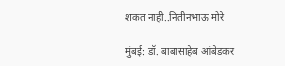शकत नाही..नितीनभाऊ मोरे

मुंबई: डॉ. बाबासाहेब आंबेडकर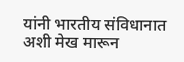यांनी भारतीय संविधानात अशी मेख मारून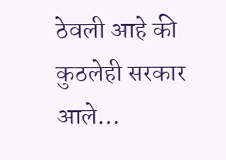ठेवली आहे की कुठलेही सरकार आले…